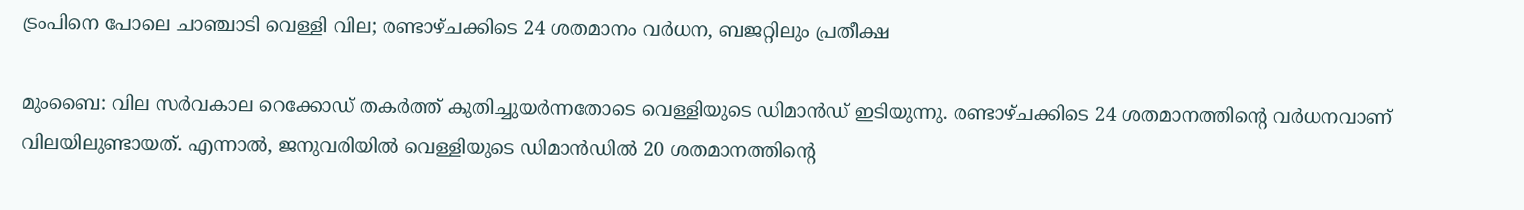ട്രംപിനെ പോലെ ചാഞ്ചാടി വെള്ളി വില; രണ്ടാഴ്ചക്കിടെ 24 ശതമാനം വർധന, ബജറ്റിലും പ്രതീക്ഷ

മുംബൈ: വില സർവകാല റെക്കോഡ് തകർത്ത് കുതിച്ചുയർന്നതോടെ വെള്ളിയുടെ ഡിമാൻഡ് ഇടിയുന്നു. രണ്ടാഴ്ചക്കിടെ 24 ശതമാനത്തിന്റെ വർധനവാണ് വിലയിലുണ്ടായത്. എന്നാൽ, ജനുവരിയിൽ വെള്ളിയുടെ ഡിമാൻഡിൽ 20 ശതമാനത്തിന്റെ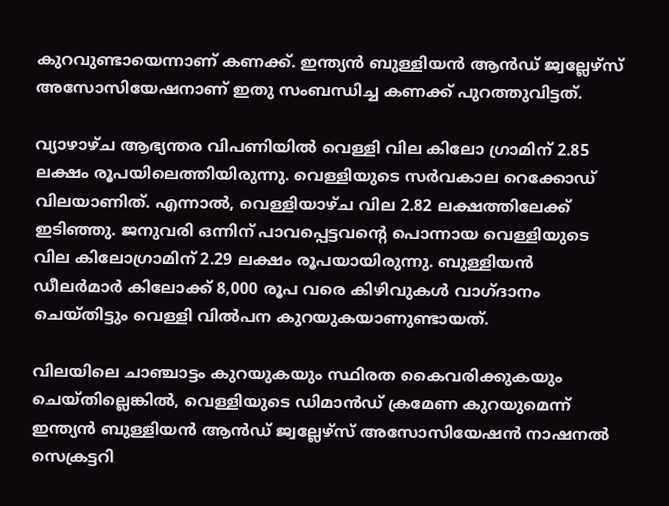കുറവുണ്ടായെന്നാണ് കണക്ക്. ഇന്ത്യൻ ബുള്ളിയൻ ആൻഡ് ജ്വല്ലേഴ്സ് അസോസിയേഷനാണ് ഇതു സംബന്ധിച്ച കണക്ക് പുറത്തുവിട്ടത്.

വ്യാഴാഴ്ച ആഭ്യന്തര വിപണിയിൽ വെള്ളി വില കിലോ ഗ്രാമിന് 2.85 ലക്ഷം രൂപയിലെത്തിയിരുന്നു. വെള്ളിയുടെ സർവകാല റെക്കോഡ് വിലയാണിത്. എന്നാൽ, വെള്ളിയാഴ്ച വില 2.82 ലക്ഷത്തിലേക്ക് ഇടിഞ്ഞു. ജനുവരി ഒന്നിന് പാവപ്പെട്ടവന്റെ പൊന്നായ വെള്ളിയുടെ വില കിലോഗ്രാമിന് 2.29 ലക്ഷം രൂപയായിരുന്നു. ബുള്ളിയൻ ഡീലർമാർ കിലോക്ക് 8,000 രൂപ വരെ കിഴിവുകൾ വാഗ്ദാനം ചെയ്തിട്ടും വെള്ളി വിൽപന കുറയുകയാണുണ്ടായത്.

വിലയിലെ ചാഞ്ചാട്ടം കുറയുകയും സ്ഥിരത കൈവരിക്കുകയും ചെയ്തില്ലെങ്കിൽ, വെള്ളിയുടെ ഡിമാൻഡ് ക്രമേണ കുറയുമെന്ന് ഇന്ത്യൻ ബുള്ളിയൻ ആൻഡ് ജ്വല്ലേഴ്സ് അസോസിയേഷൻ നാഷനൽ സെക്രട്ടറി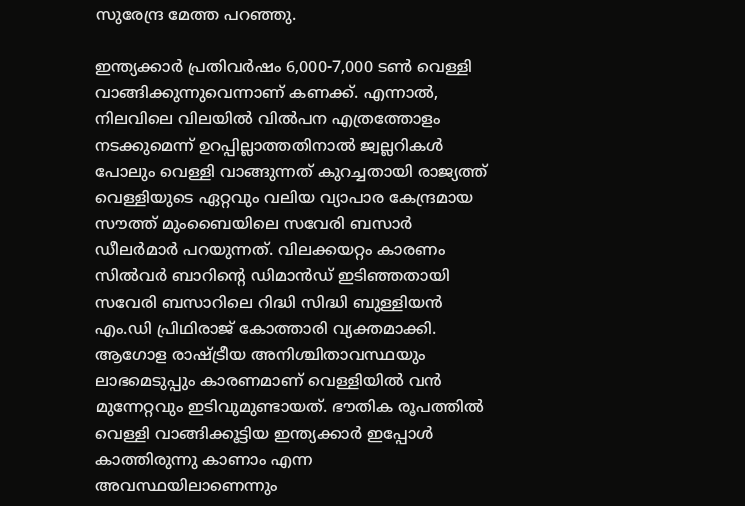സുരേന്ദ്ര മേത്ത പറഞ്ഞു.

ഇന്ത്യക്കാർ പ്രതിവർഷം 6,000-7,000 ടൺ വെള്ളി വാങ്ങിക്കുന്നുവെന്നാണ് കണക്ക്. എന്നാൽ, നിലവിലെ വിലയിൽ വിൽപന എത്രത്തോളം നടക്കുമെന്ന് ഉറപ്പില്ലാത്തതിനാൽ ജ്വല്ലറികൾ പോലും വെള്ളി വാങ്ങുന്നത് കുറച്ചതായി രാജ്യത്ത് വെള്ളിയുടെ ഏറ്റവും വലിയ വ്യാപാര കേന്ദ്രമായ സൗത്ത് മുംബൈയിലെ സവേരി ബസാർ ഡീലർമാർ പറയുന്നത്. വിലക്കയറ്റം കാരണം സിൽവർ ബാറിന്റെ ഡിമാൻഡ് ഇടിഞ്ഞതായി സവേരി ബസാറിലെ റിദ്ധി സിദ്ധി ബുള്ളിയൻ എം.ഡി പ്രിഥിരാജ് കോത്താരി വ്യക്തമാക്കി. ആഗോള രാഷ്ട്രീയ അനിശ്ചിതാവസ്ഥയും ലാഭമെടുപ്പും കാരണമാണ് വെള്ളിയിൽ വൻ മുന്നേറ്റവും ഇടിവുമുണ്ടായത്. ഭൗതിക രൂപത്തിൽ വെള്ളി വാങ്ങിക്കൂട്ടിയ ഇന്ത്യക്കാർ ഇപ്പോൾ കാത്തിരുന്നു കാണാം എന്ന അവസ്ഥയിലാണെന്നും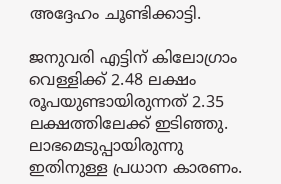അദ്ദേഹം ചൂണ്ടിക്കാട്ടി.

ജനുവരി എട്ടിന് കിലോഗ്രാം വെള്ളിക്ക് 2.48 ലക്ഷം രൂപയുണ്ടായിരുന്നത് 2.35 ലക്ഷത്തിലേക്ക് ഇടിഞ്ഞു. ലാഭമെടുപ്പായിരുന്നു ഇതിനുള്ള പ്രധാന കാരണം.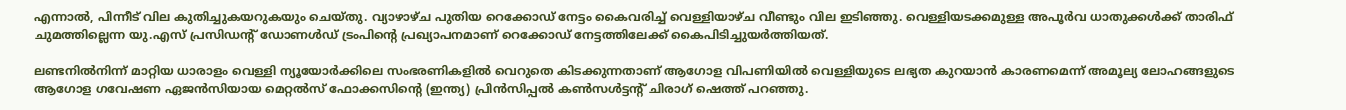എന്നാൽ, പിന്നീട് വില കുതിച്ചുകയറുകയും ചെയ്തു. വ്യാഴാഴ്ച പുതിയ റെക്കോഡ് നേട്ടം കൈവരിച്ച് വെള്ളിയാഴ്ച വീണ്ടും വില ഇടിഞ്ഞു. വെള്ളിയടക്കമുള്ള അപൂർവ ധാതുക്കൾക്ക് താരിഫ് ചുമത്തില്ലെന്ന യു.എസ് പ്രസിഡന്റ് ഡോണൾഡ് ട്രംപിന്റെ പ്രഖ്യാപനമാണ് റെക്കോഡ് നേട്ടത്തിലേക്ക് കൈപിടിച്ചുയർത്തിയത്.

ലണ്ടനിൽനിന്ന് മാറ്റിയ ധാരാളം വെള്ളി ന്യൂയോർക്കിലെ സംഭരണികളിൽ വെറുതെ കിടക്കുന്നതാണ് ആഗോള വിപണിയിൽ വെള്ളിയുടെ ലഭ്യത കുറയാൻ കാരണമെന്ന് അമൂല്യ ലോഹങ്ങളുടെ ആഗോള ഗവേഷണ ഏജൻസിയായ മെറ്റൽസ് ഫോക്കസിന്റെ (ഇന്ത്യ) പ്രിൻസിപ്പൽ കൺസൾട്ടന്റ് ചിരാഗ് ഷെത്ത് പറഞ്ഞു.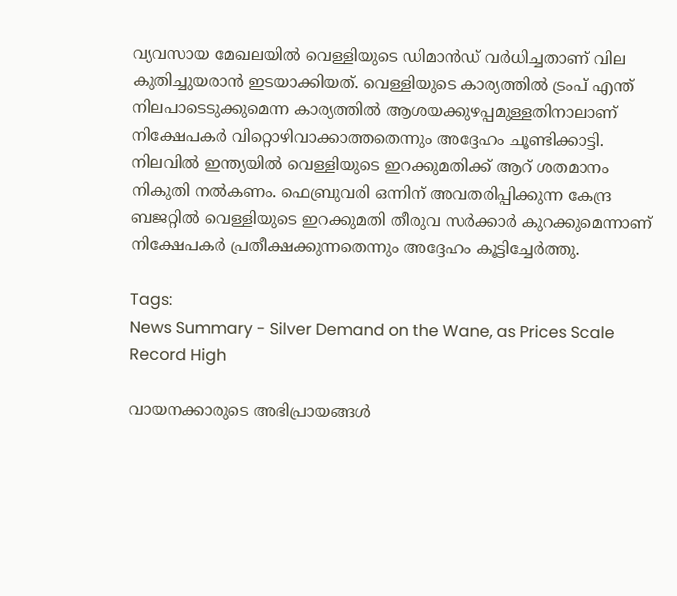വ്യവസായ മേഖലയിൽ വെള്ളിയുടെ ഡിമാൻഡ് വർധിച്ചതാണ് വില കുതിച്ചുയരാൻ ഇടയാക്കിയത്. വെള്ളിയുടെ കാര്യത്തിൽ ട്രംപ് എന്ത് നിലപാടെടുക്കുമെന്ന കാര്യത്തിൽ ആശയക്കുഴപ്പമുള്ളതിനാലാണ് നിക്ഷേപകർ വിറ്റൊഴിവാക്കാത്തതെന്നും അദ്ദേഹം ചൂണ്ടിക്കാട്ടി. നിലവിൽ ഇന്ത്യയിൽ വെള്ളിയുടെ ഇറക്കുമതിക്ക് ആറ് ശതമാനം നികുതി നൽകണം. ഫെബ്രുവരി ഒന്നിന് അവതരിപ്പിക്കുന്ന കേന്ദ്ര ബജറ്റിൽ വെള്ളിയുടെ ഇറക്കുമതി തീരുവ സർക്കാർ കുറക്കുമെന്നാണ് നിക്ഷേപകർ പ്രതീക്ഷക്കുന്നതെന്നും അദ്ദേഹം കൂട്ടിച്ചേർത്തു.

Tags:
News Summary - Silver Demand on the Wane, as Prices Scale Record High

വായനക്കാരുടെ അഭിപ്രായങ്ങള്‍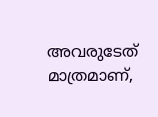അവരുടേത് മാത്രമാണ്,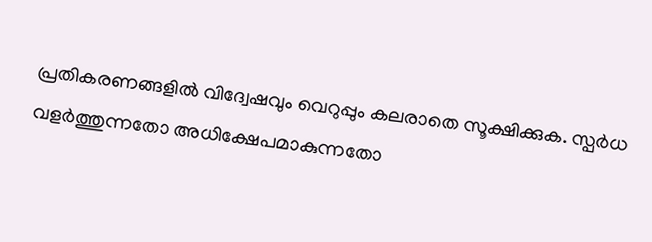പ്രതികരണങ്ങളിൽ വിദ്വേഷവും വെറുപ്പും കലരാതെ സൂക്ഷിക്കുക. സ്പർധ വളർത്തുന്നതോ അധിക്ഷേപമാകുന്നതോ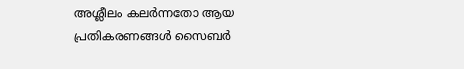അശ്ലീലം കലർന്നതോ ആയ പ്രതികരണങ്ങൾ സൈബർ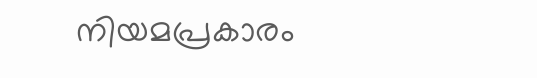നിയമപ്രകാരം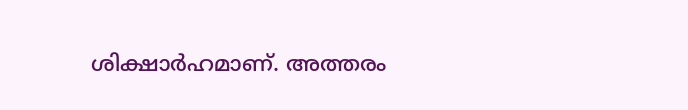ശിക്ഷാർഹമാണ്. അത്തരം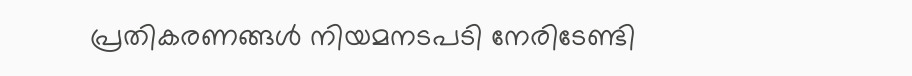പ്രതികരണങ്ങൾ നിയമനടപടി നേരിടേണ്ടി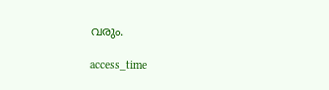വരും.

access_time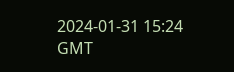2024-01-31 15:24 GMT